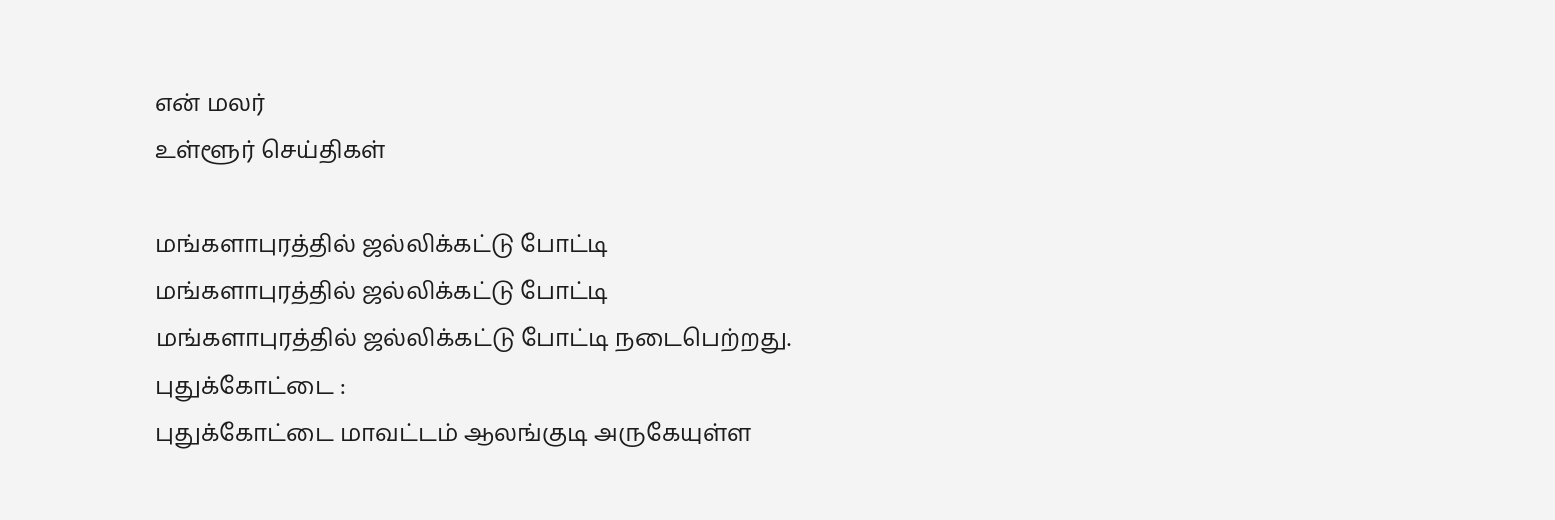என் மலர்
உள்ளூர் செய்திகள்

மங்களாபுரத்தில் ஜல்லிக்கட்டு போட்டி
மங்களாபுரத்தில் ஜல்லிக்கட்டு போட்டி
மங்களாபுரத்தில் ஜல்லிக்கட்டு போட்டி நடைபெற்றது.
புதுக்கோட்டை :
புதுக்கோட்டை மாவட்டம் ஆலங்குடி அருகேயுள்ள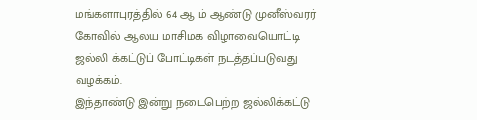மங்களாபுரத்தில் 64 ஆ ம் ஆண்டு முனீஸ்வரர் கோவில் ஆலய மாசிமக விழாவையொட்டி ஜல்லி க்கட்டுப் போட்டிகள் நடத்தப்படுவது வழக்கம்.
இந்தாண்டு இன்று நடைபெற்ற ஜல்லிக்கட்டு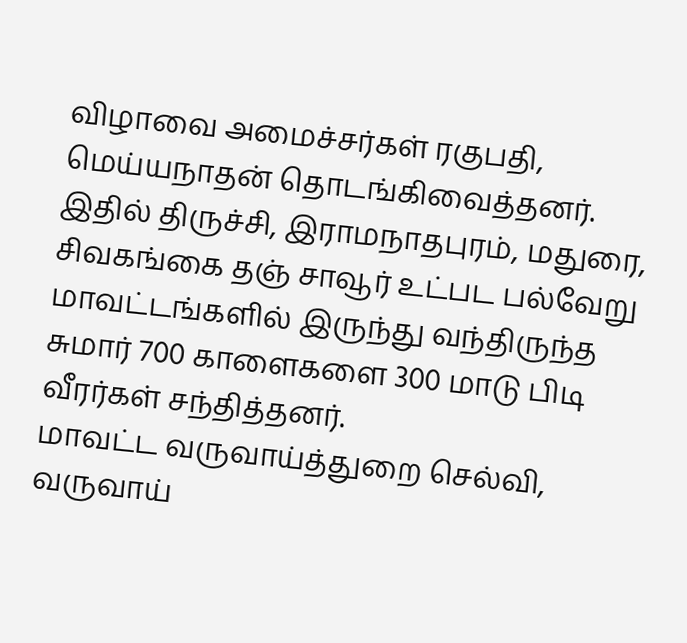விழாவை அமைச்சர்கள் ரகுபதி, மெய்யநாதன் தொடங்கிவைத்தனர்.
இதில் திருச்சி, இராமநாதபுரம், மதுரை, சிவகங்கை தஞ் சாவூர் உட்பட பல்வேறு மாவட்டங்களில் இருந்து வந்திருந்த சுமார் 700 காளைகளை 300 மாடு பிடி வீரர்கள் சந்தித்தனர்.
மாவட்ட வருவாய்த்துறை செல்வி, வருவாய்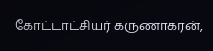கோட்டாட்சியர் கருணாகரன்,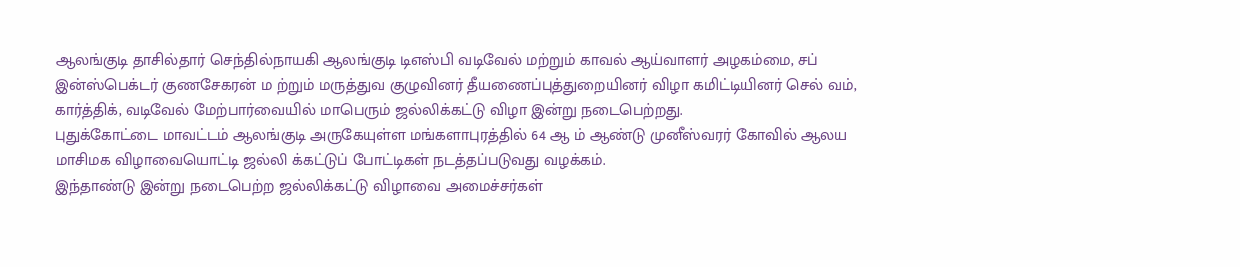ஆலங்குடி தாசில்தார் செந்தில்நாயகி ஆலங்குடி டிஎஸ்பி வடிவேல் மற்றும் காவல் ஆய்வாளர் அழகம்மை, சப் இன்ஸ்பெக்டர் குணசேகரன் ம ற்றும் மருத்துவ குழுவினர் தீயணைப்புத்துறையினர் விழா கமிட்டியினர் செல் வம், கார்த்திக், வடிவேல் மேற்பார்வையில் மாபெரும் ஜல்லிக்கட்டு விழா இன்று நடைபெற்றது.
புதுக்கோட்டை மாவட்டம் ஆலங்குடி அருகேயுள்ள மங்களாபுரத்தில் 64 ஆ ம் ஆண்டு முனீஸ்வரர் கோவில் ஆலய மாசிமக விழாவையொட்டி ஜல்லி க்கட்டுப் போட்டிகள் நடத்தப்படுவது வழக்கம்.
இந்தாண்டு இன்று நடைபெற்ற ஜல்லிக்கட்டு விழாவை அமைச்சர்கள்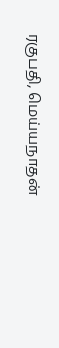ரகுபதி, மெய்யநாதன்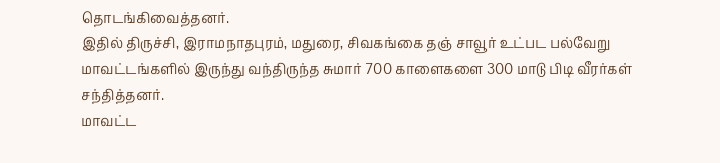தொடங்கிவைத்தனர்.
இதில் திருச்சி, இராமநாதபுரம், மதுரை, சிவகங்கை தஞ் சாவூர் உட்பட பல்வேறு மாவட்டங்களில் இருந்து வந்திருந்த சுமார் 700 காளைகளை 300 மாடு பிடி வீரர்கள் சந்தித்தனர்.
மாவட்ட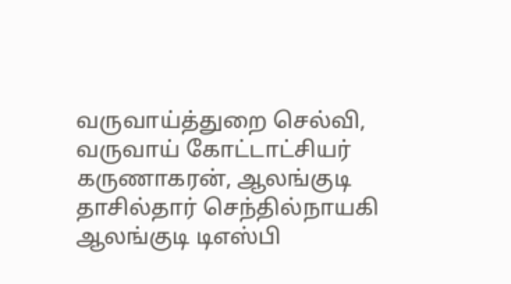வருவாய்த்துறை செல்வி, வருவாய் கோட்டாட்சியர் கருணாகரன், ஆலங்குடி தாசில்தார் செந்தில்நாயகி ஆலங்குடி டிஎஸ்பி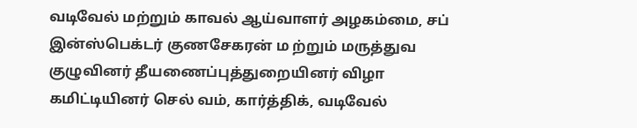வடிவேல் மற்றும் காவல் ஆய்வாளர் அழகம்மை, சப் இன்ஸ்பெக்டர் குணசேகரன் ம ற்றும் மருத்துவ குழுவினர் தீயணைப்புத்துறையினர் விழா கமிட்டியினர் செல் வம், கார்த்திக், வடிவேல்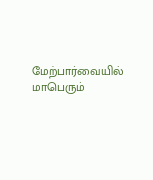மேற்பார்வையில் மாபெரும்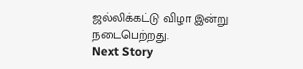ஜல்லிக்கட்டு விழா இன்று நடைபெற்றது.
Next Story